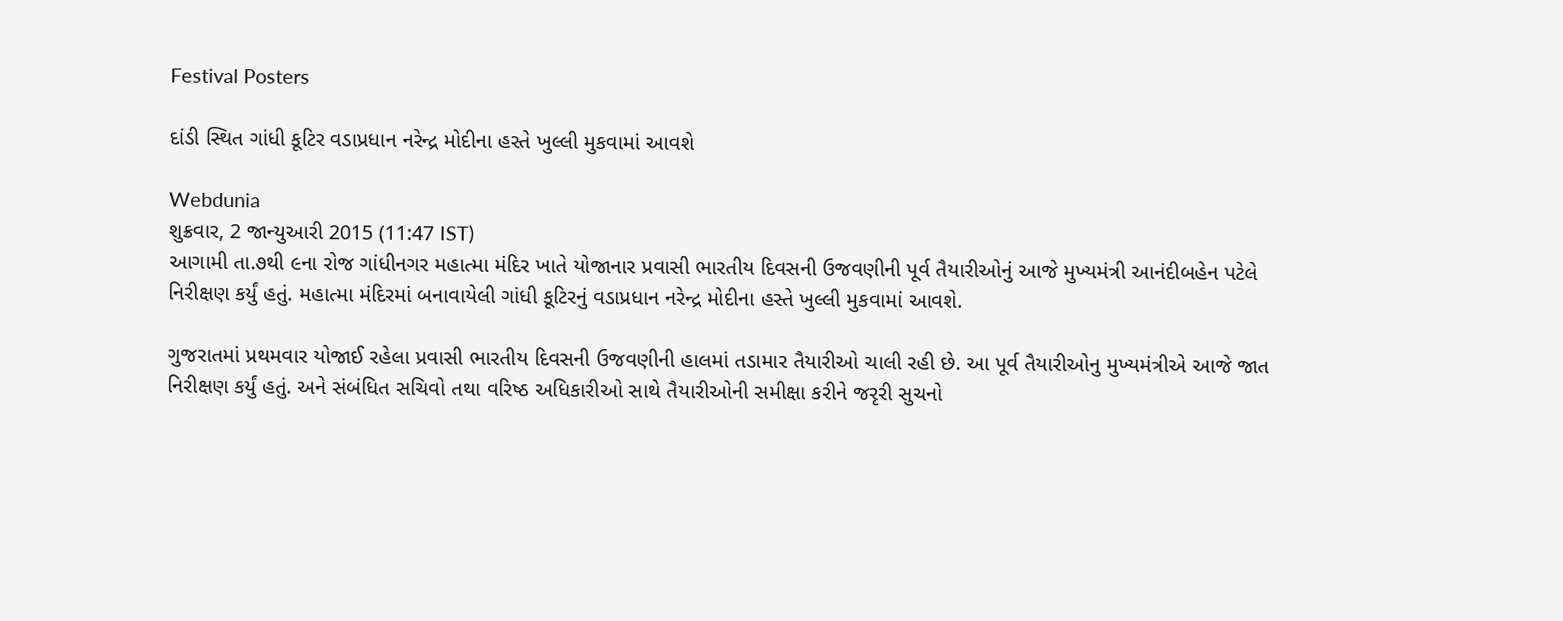Festival Posters

દાંડી સ્થિત ગાંધી કૂટિર વડાપ્રધાન નરેન્દ્ર મોદીના હસ્તે ખુલ્લી મુકવામાં આવશે

Webdunia
શુક્રવાર, 2 જાન્યુઆરી 2015 (11:47 IST)
આગામી તા.૭થી ૯ના રોજ ગાંધીનગર મહાત્મા મંદિર ખાતે યોજાનાર પ્રવાસી ભારતીય દિવસની ઉજવણીની પૂર્વ તૈયારીઓનું આજે મુખ્યમંત્રી આનંદીબહેન પટેલે નિરીક્ષણ કર્યું હતું. મહાત્મા મંદિરમાં બનાવાયેલી ગાંધી કૂટિરનું વડાપ્રધાન નરેન્દ્ર મોદીના હસ્તે ખુલ્લી મુકવામાં આવશે.

ગુજરાતમાં પ્રથમવાર યોજાઈ રહેલા પ્રવાસી ભારતીય દિવસની ઉજવણીની હાલમાં તડામાર તૈયારીઓ ચાલી રહી છે. આ પૂર્વ તૈયારીઓનુ મુખ્યમંત્રીએ આજે જાત નિરીક્ષણ કર્યું હતું. અને સંબંધિત સચિવો તથા વરિષ્ઠ અધિકારીઓ સાથે તૈયારીઓની સમીક્ષા કરીને જરૃરી સુચનો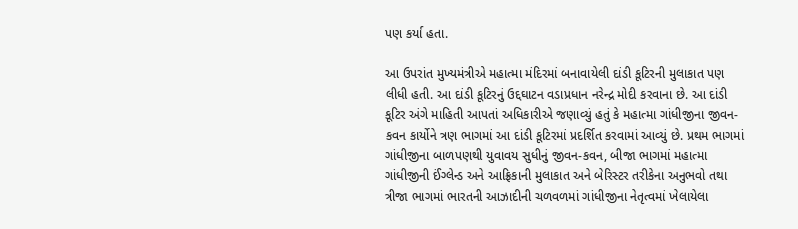પણ કર્યા હતા.

આ ઉપરાંત મુખ્યમંત્રીએ મહાત્મા મંદિરમાં બનાવાયેલી દાંડી કૂટિરની મુલાકાત પણ લીધી હતી. આ દાંડી કૂટિરનું ઉદ્દઘાટન વડાપ્રધાન નરેન્દ્ર મોદી કરવાના છે. આ દાંડી કૂટિર અંગે માહિતી આપતાં અધિકારીએ જણાવ્યું હતું કે મહાત્મા ગાંધીજીના જીવન-કવન કાર્યોને ત્રણ ભાગમાં આ દાંડી કૂટિરમાં પ્રદર્શિત કરવામાં આવ્યું છે. પ્રથમ ભાગમાં ગાંધીજીના બાળપણથી યુવાવય સુધીનું જીવન-કવન, બીજા ભાગમાં મહાત્મા ગાંધીજીની ઈંગ્લેન્ડ અને આફ્રિકાની મુલાકાત અને બેરિસ્ટર તરીકેના અનુભવો તથા ત્રીજા ભાગમાં ભારતની આઝાદીની ચળવળમાં ગાંધીજીના નેતૃત્વમાં ખેલાયેલા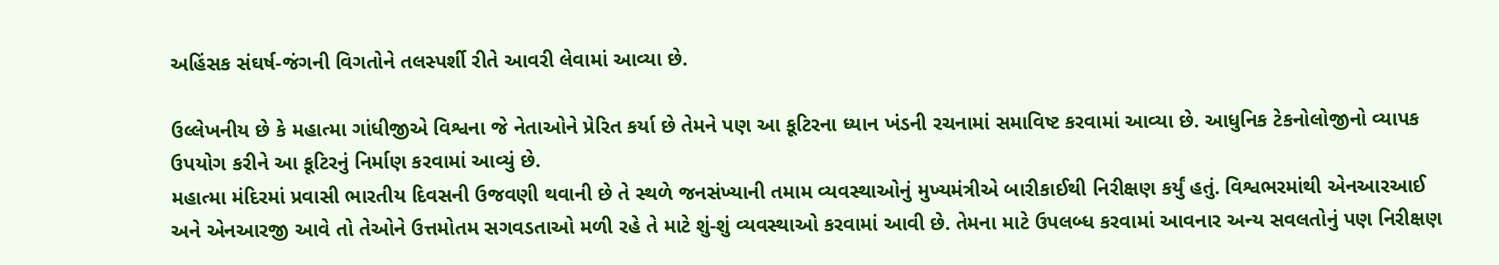અહિંસક સંઘર્ષ-જંગની વિગતોને તલસ્પર્શી રીતે આવરી લેવામાં આવ્યા છે.

ઉલ્લેખનીય છે કે મહાત્મા ગાંધીજીએ વિશ્વના જે નેતાઓને પ્રેરિત કર્યા છે તેમને પણ આ કૂટિરના ધ્યાન ખંડની રચનામાં સમાવિષ્ટ કરવામાં આવ્યા છે. આધુનિક ટેકનોલોજીનો વ્યાપક ઉપયોગ કરીને આ કૂટિરનું નિર્માણ કરવામાં આવ્યું છે.
મહાત્મા મંદિરમાં પ્રવાસી ભારતીય દિવસની ઉજવણી થવાની છે તે સ્થળે જનસંખ્યાની તમામ વ્યવસ્થાઓનું મુખ્યમંત્રીએ બારીકાઈથી નિરીક્ષણ કર્યું હતું. વિશ્વભરમાંથી એનઆરઆઈ અને એનઆરજી આવે તો તેઓને ઉત્તમોતમ સગવડતાઓ મળી રહે તે માટે શું-શું વ્યવસ્થાઓ કરવામાં આવી છે. તેમના માટે ઉપલબ્ધ કરવામાં આવનાર અન્ય સવલતોનું પણ નિરીક્ષણ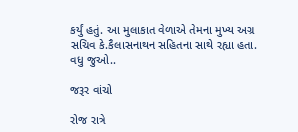કર્યું હતું. આ મુલાકાત વેળાએ તેમના મુખ્ય અગ્ર સચિવ કે.કૈલાસનાથન સહિતના સાથે રહ્યા હતા.
વધુ જુઓ..

જરૂર વાંચો

રોજ રાત્રે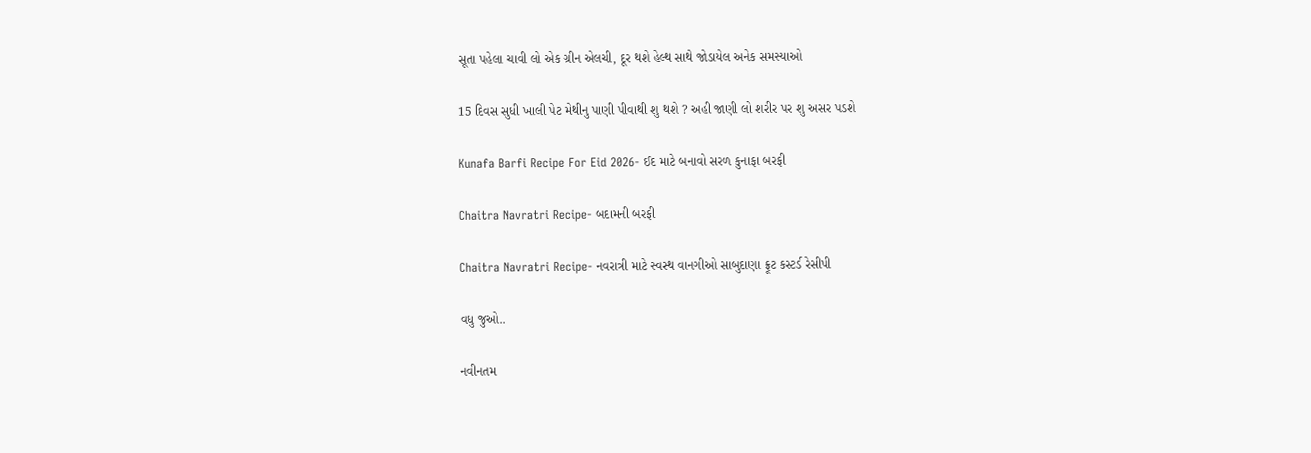સૂતા પહેલા ચાવી લો એક ગ્રીન એલચી, દૂર થશે હેલ્થ સાથે જોડાયેલ અનેક સમસ્યાઓ

15 દિવસ સુધી ખાલી પેટ મેથીનુ પાણી પીવાથી શુ થશે ? અહી જાણી લો શરીર પર શુ અસર પડશે

Kunafa Barfi Recipe For Eid 2026- ઈદ માટે બનાવો સરળ કુનાફા બરફી

Chaitra Navratri Recipe- બદામની બરફી

Chaitra Navratri Recipe- નવરાત્રી માટે સ્વસ્થ વાનગીઓ સાબુદાણા ફ્રૂટ કસ્ટર્ડ રેસીપી

વધુ જુઓ..

નવીનતમ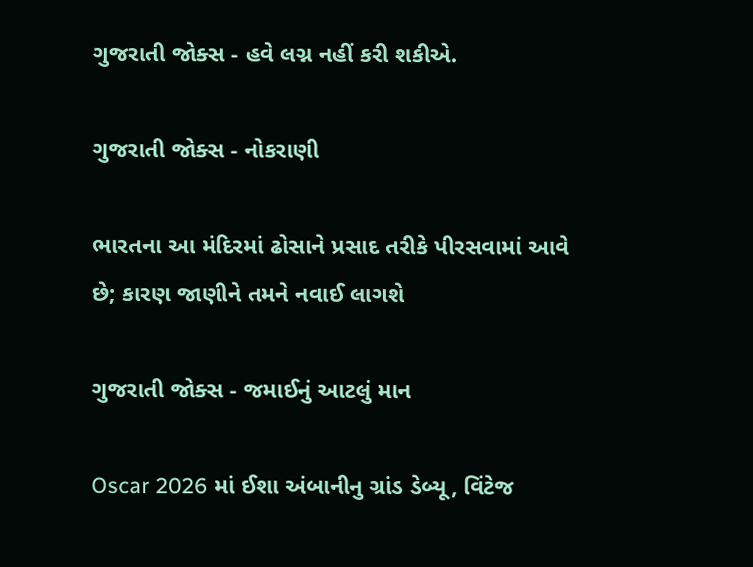ગુજરાતી જોક્સ - હવે લગ્ન નહીં કરી શકીએ.

ગુજરાતી જોક્સ - નોકરાણી

ભારતના આ મંદિરમાં ઢોસાને પ્રસાદ તરીકે પીરસવામાં આવે છે; કારણ જાણીને તમને નવાઈ લાગશે

ગુજરાતી જોક્સ - જમાઈનું આટલું માન

Oscar 2026 માં ઈશા અંબાનીનુ ગ્રાંડ ડેબ્યૂ, વિંટેજ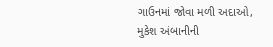ગાઉનમાં જોવા મળી અદાઓ, મુકેશ અંબાનીની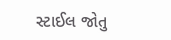સ્ટાઈલ જોતુ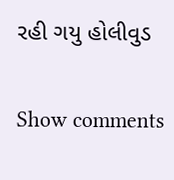રહી ગયુ હોલીવુડ

Show comments